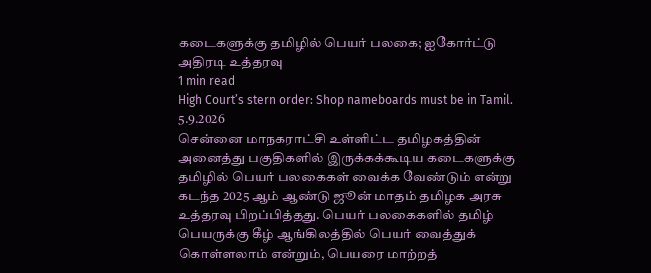கடைகளுக்கு தமிழில் பெயர் பலகை; ஐகோர்ட்டு அதிரடி உத்தரவு
1 min read
High Court’s stern order: Shop nameboards must be in Tamil.
5.9.2026
சென்னை மாநகராட்சி உள்ளிட்ட தமிழகத்தின் அனைத்து பகுதிகளில் இருக்கக்கூடிய கடைகளுக்கு தமிழில் பெயர் பலகைகள் வைக்க வேண்டும் என்று கடந்த 2025 ஆம் ஆண்டு ஜூன் மாதம் தமிழக அரசு உத்தரவு பிறப்பித்தது. பெயர் பலகைகளில் தமிழ் பெயருக்கு கீழ் ஆங்கிலத்தில் பெயர் வைத்துக் கொள்ளலாம் என்றும், பெயரை மாற்றத்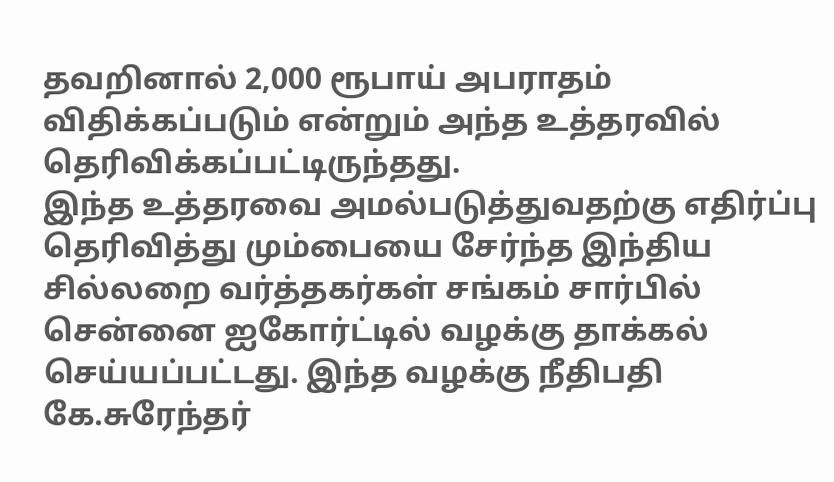தவறினால் 2,000 ரூபாய் அபராதம் விதிக்கப்படும் என்றும் அந்த உத்தரவில் தெரிவிக்கப்பட்டிருந்தது.
இந்த உத்தரவை அமல்படுத்துவதற்கு எதிர்ப்பு தெரிவித்து மும்பையை சேர்ந்த இந்திய சில்லறை வர்த்தகர்கள் சங்கம் சார்பில் சென்னை ஐகோர்ட்டில் வழக்கு தாக்கல் செய்யப்பட்டது. இந்த வழக்கு நீதிபதி கே.சுரேந்தர்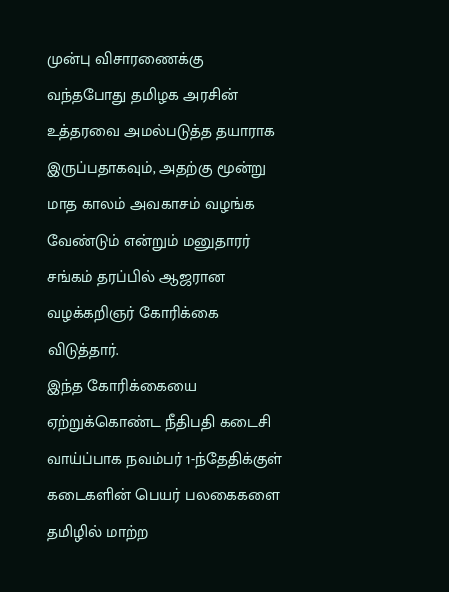முன்பு விசாரணைக்கு வந்தபோது தமிழக அரசின் உத்தரவை அமல்படுத்த தயாராக இருப்பதாகவும், அதற்கு மூன்று மாத காலம் அவகாசம் வழங்க வேண்டும் என்றும் மனுதாரர் சங்கம் தரப்பில் ஆஜரான வழக்கறிஞர் கோரிக்கை விடுத்தார்.
இந்த கோரிக்கையை ஏற்றுக்கொண்ட நீதிபதி கடைசி வாய்ப்பாக நவம்பர் 1-ந்தேதிக்குள் கடைகளின் பெயர் பலகைகளை தமிழில் மாற்ற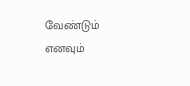வேண்டும் எனவும்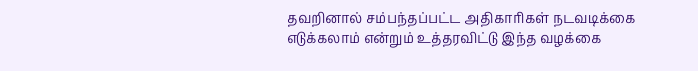தவறினால் சம்பந்தப்பட்ட அதிகாரிகள் நடவடிக்கை எடுக்கலாம் என்றும் உத்தரவிட்டு இந்த வழக்கை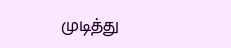முடித்து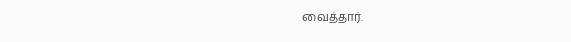வைத்தார்.